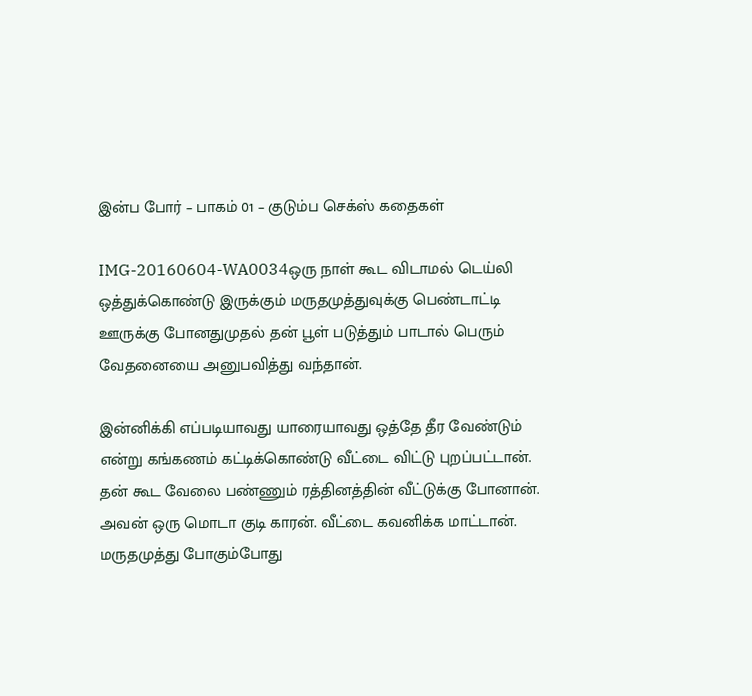இன்ப போர் – பாகம் 01 – குடும்ப செக்ஸ் கதைகள்

IMG-20160604-WA0034ஒரு நாள் கூட விடாமல் டெய்லி ஒத்துக்கொண்டு இருக்கும் மருதமுத்துவுக்கு பெண்டாட்டி ஊருக்கு போனதுமுதல் தன் பூள் படுத்தும் பாடால் பெரும் வேதனையை அனுபவித்து வந்தான்.

இன்னிக்கி எப்படியாவது யாரையாவது ஒத்தே தீர வேண்டும் என்று கங்கணம் கட்டிக்கொண்டு வீட்டை விட்டு புறப்பட்டான். தன் கூட வேலை பண்ணும் ரத்தினத்தின் வீட்டுக்கு போனான். அவன் ஒரு மொடா குடி காரன். வீட்டை கவனிக்க மாட்டான். மருதமுத்து போகும்போது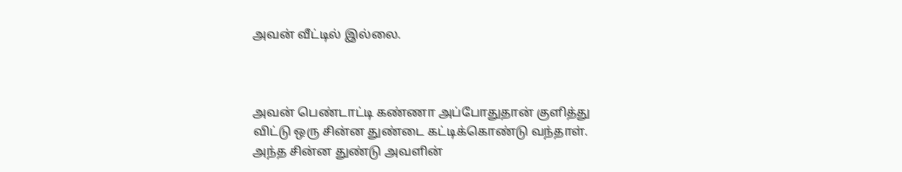அவன் வீட்டில் இல்லை.



அவன் பெண்டாட்டி கண்ணா அப்போதுதான் குளித்து விட்டு ஒரு சின்ன துண்டை கட்டிக்கொண்டு வந்தாள். அந்த சின்ன துண்டு அவளின்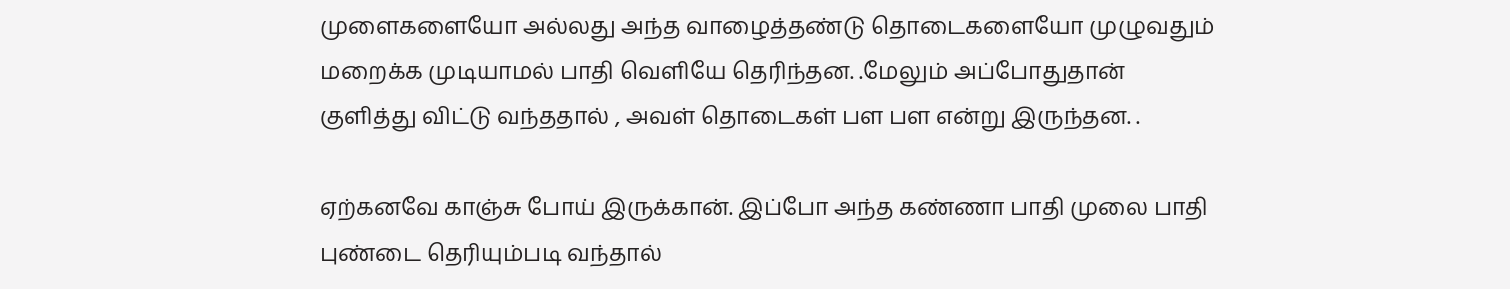முளைகளையோ அல்லது அந்த வாழைத்தண்டு தொடைகளையோ முழுவதும் மறைக்க முடியாமல் பாதி வெளியே தெரிந்தன. .மேலும் அப்போதுதான் குளித்து விட்டு வந்ததால் , அவள் தொடைகள் பள பள என்று இருந்தன. .

ஏற்கனவே காஞ்சு போய் இருக்கான். இப்போ அந்த கண்ணா பாதி முலை பாதி புண்டை தெரியும்படி வந்தால்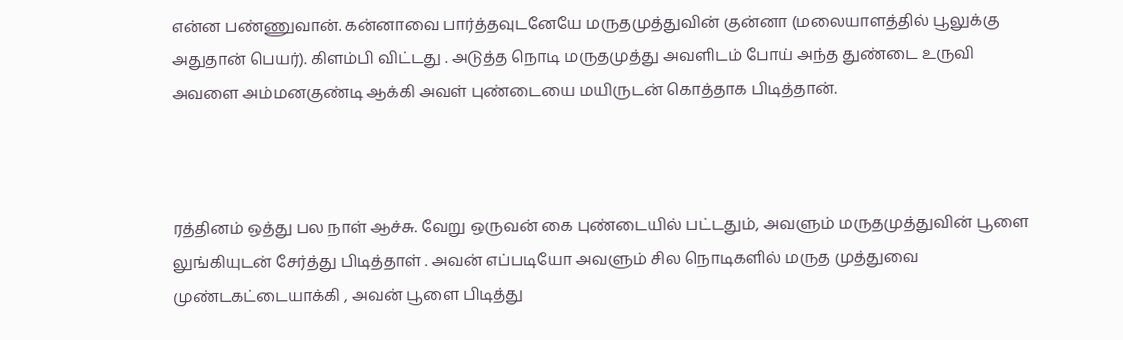என்ன பண்ணுவான். கன்னாவை பார்த்தவுடனேயே மருதமுத்துவின் குன்னா (மலையாளத்தில் பூலுக்கு அதுதான் பெயர்). கிளம்பி விட்டது . அடுத்த நொடி மருதமுத்து அவளிடம் போய் அந்த துண்டை உருவி அவளை அம்மனகுண்டி ஆக்கி அவள் புண்டையை மயிருடன் கொத்தாக பிடித்தான்.



ரத்தினம் ஒத்து பல நாள் ஆச்சு. வேறு ஒருவன் கை புண்டையில் பட்டதும், அவளும் மருதமுத்துவின் பூளை லுங்கியுடன் சேர்த்து பிடித்தாள் . அவன் எப்படியோ அவளும் சில நொடிகளில் மருத முத்துவை முண்டகட்டையாக்கி , அவன் பூளை பிடித்து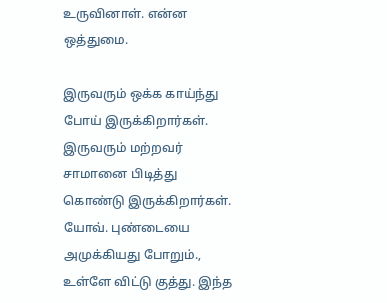உருவினாள். என்ன ஒத்துமை.

இருவரும் ஒக்க காய்ந்து போய் இருக்கிறார்கள். இருவரும் மற்றவர் சாமானை பிடித்து கொண்டு இருக்கிறார்கள். யோவ். புண்டையை அமுக்கியது போறும்., உள்ளே விட்டு குத்து. இந்த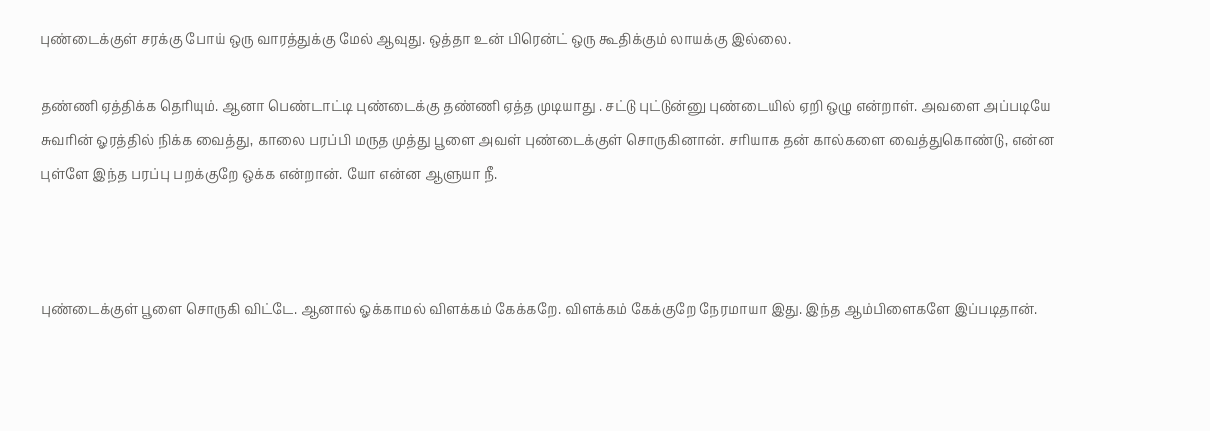புண்டைக்குள் சரக்கு போய் ஒரு வாரத்துக்கு மேல் ஆவுது. ஒத்தா உன் பிரென்ட் ஒரு கூதிக்கும் லாயக்கு இல்லை.

தண்ணி ஏத்திக்க தெரியும். ஆனா பெண்டாட்டி புண்டைக்கு தண்ணி ஏத்த முடியாது . சட்டு புட்டுன்னு புண்டையில் ஏறி ஒழு என்றாள். அவளை அப்படியே சுவரின் ஓரத்தில் நிக்க வைத்து, காலை பரப்பி மருத முத்து பூளை அவள் புண்டைக்குள் சொருகினான். சரியாக தன் கால்களை வைத்துகொண்டு, என்ன புள்ளே இந்த பரப்பு பறக்குறே ஒக்க என்றான். யோ என்ன ஆளுயா நீ.



புண்டைக்குள் பூளை சொருகி விட்டே. ஆனால் ஓக்காமல் விளக்கம் கேக்கறே. விளக்கம் கேக்குறே நேரமாயா இது. இந்த ஆம்பிளைகளே இப்படிதான்.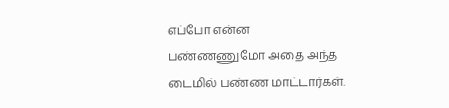எப்போ என்ன பண்ணணுமோ அதை அந்த டைமில் பண்ண மாட்டார்கள்.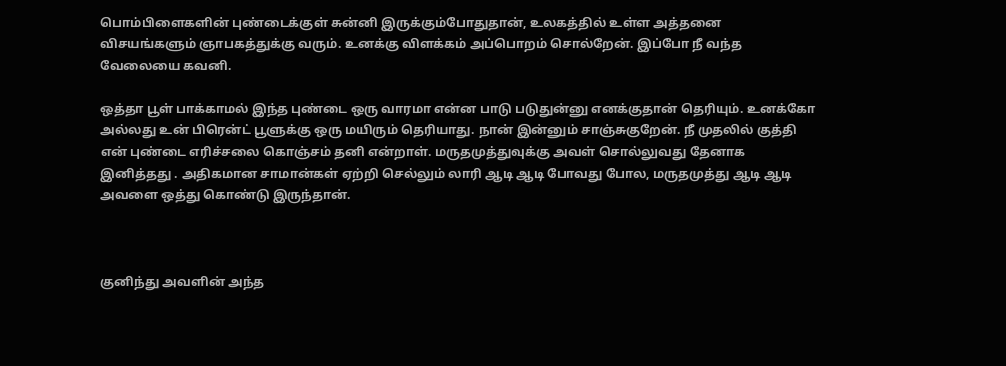பொம்பிளைகளின் புண்டைக்குள் சுன்னி இருக்கும்போதுதான், உலகத்தில் உள்ள அத்தனை விசயங்களும் ஞாபகத்துக்கு வரும். உனக்கு விளக்கம் அப்பொறம் சொல்றேன். இப்போ நீ வந்த வேலையை கவனி.

ஒத்தா பூள் பாக்காமல் இந்த புண்டை ஒரு வாரமா என்ன பாடு படுதுன்னு எனக்குதான் தெரியும். உனக்கோ அல்லது உன் பிரென்ட் பூளுக்கு ஒரு மயிரும் தெரியாது. நான் இன்னும் சாஞ்சுகுறேன். நீ முதலில் குத்தி என் புண்டை எரிச்சலை கொஞ்சம் தனி என்றாள். மருதமுத்துவுக்கு அவள் சொல்லுவது தேனாக இனித்தது . அதிகமான சாமான்கள் ஏற்றி செல்லும் லாரி ஆடி ஆடி போவது போல, மருதமுத்து ஆடி ஆடி அவளை ஒத்து கொண்டு இருந்தான்.



குனிந்து அவளின் அந்த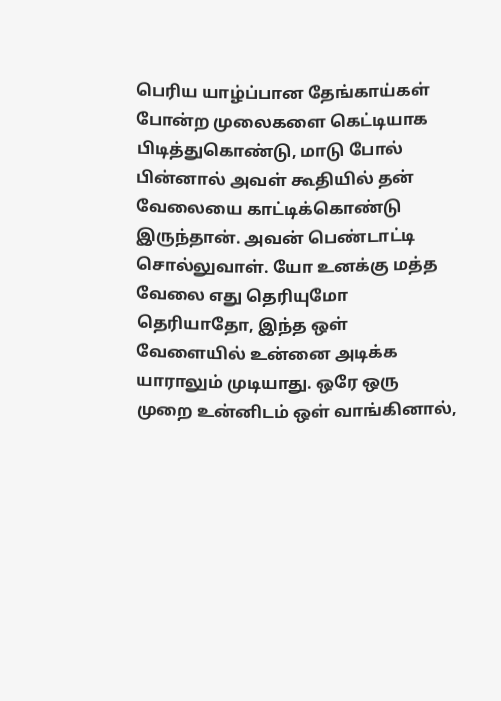பெரிய யாழ்ப்பான தேங்காய்கள் போன்ற முலைகளை கெட்டியாக பிடித்துகொண்டு, மாடு போல் பின்னால் அவள் கூதியில் தன் வேலையை காட்டிக்கொண்டு இருந்தான். அவன் பெண்டாட்டி சொல்லுவாள். யோ உனக்கு மத்த வேலை எது தெரியுமோ தெரியாதோ, இந்த ஒள் வேளையில் உன்னை அடிக்க யாராலும் முடியாது. ஒரே ஒரு முறை உன்னிடம் ஒள் வாங்கினால்,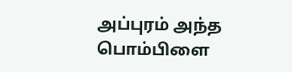அப்புரம் அந்த பொம்பிளை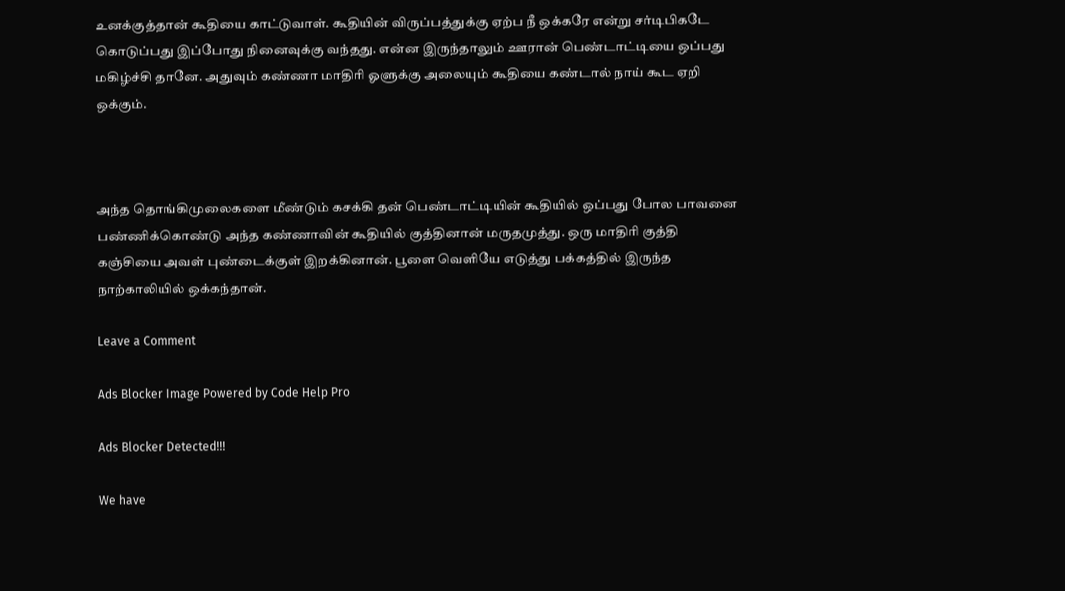உனக்குத்தான் கூதியை காட்டுவாள். கூதியின் விருப்பத்துக்கு ஏற்ப நீ ஒக்கரே என்று சர்டிபிகடே கொடுப்பது இப்போது நினைவுக்கு வந்தது. என்ன இருந்தாலும் ஊரான் பெண்டாட்டியை ஒப்பது மகிழ்ச்சி தானே. அதுவும் கண்ணா மாதிரி ஓளுக்கு அலையும் கூதியை கண்டால் நாய் கூட ஏறி ஒக்கும்.



அந்த தொங்கிமுலைகளை மீண்டும் கசக்கி தன் பெண்டாட்டியின் கூதியில் ஒப்பது போல பாவனை பண்ணிக்கொண்டு அந்த கண்ணாவின் கூதியில் குத்தினான் மருதமுத்து. ஒரு மாதிரி குத்தி கஞ்சியை அவள் புண்டைக்குள் இறக்கினான். பூளை வெளியே எடுத்து பக்கத்தில் இருந்த நாற்காலியில் ஒக்கந்தான்.

Leave a Comment

Ads Blocker Image Powered by Code Help Pro

Ads Blocker Detected!!!

We have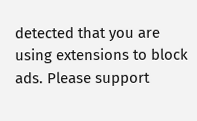detected that you are using extensions to block ads. Please support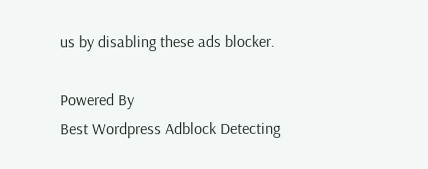us by disabling these ads blocker.

Powered By
Best Wordpress Adblock Detecting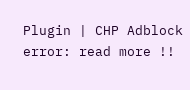Plugin | CHP Adblock
error: read more !!